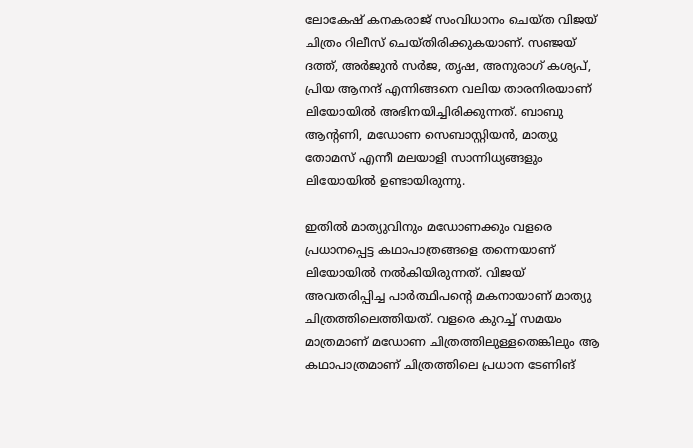ലോകേഷ് കനകരാജ് സംവിധാനം ചെയ്ത വിജയ് ചിത്രം റിലീസ് ചെയ്തിരിക്കുകയാണ്. സഞ്ജയ് ദത്ത്, അര്‍ജുന്‍ സര്‍ജ, തൃഷ, അനുരാഗ് കശ്യപ്, പ്രിയ ആനന്ദ് എന്നിങ്ങനെ വലിയ താരനിരയാണ് ലിയോയില്‍ അഭിനയിച്ചിരിക്കുന്നത്. ബാബു ആന്റണി, മഡോണ സെബാസ്റ്റിയന്‍, മാത്യു തോമസ് എന്നീ മലയാളി സാന്നിധ്യങ്ങളും ലിയോയില്‍ ഉണ്ടായിരുന്നു.

ഇതില്‍ മാത്യുവിനും മഡോണക്കും വളരെ പ്രധാനപ്പെട്ട കഥാപാത്രങ്ങളെ തന്നെയാണ് ലിയോയില്‍ നല്‍കിയിരുന്നത്. വിജയ് അവതരിപ്പിച്ച പാര്‍ത്ഥിപന്റെ മകനായാണ് മാത്യു ചിത്രത്തിലെത്തിയത്. വളരെ കുറച്ച് സമയം മാത്രമാണ് മഡോണ ചിത്രത്തിലുള്ളതെങ്കിലും ആ കഥാപാത്രമാണ് ചിത്രത്തിലെ പ്രധാന ടേണിങ്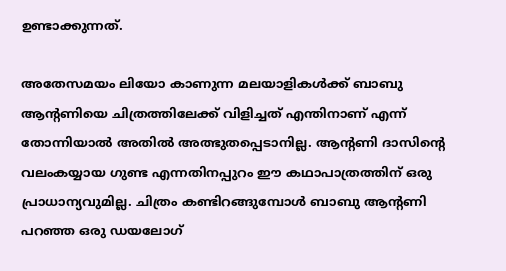ഉണ്ടാക്കുന്നത്.

അതേസമയം ലിയോ കാണുന്ന മലയാളികള്‍ക്ക് ബാബു ആന്റണിയെ ചിത്രത്തിലേക്ക് വിളിച്ചത് എന്തിനാണ് എന്ന് തോന്നിയാല്‍ അതില്‍ അത്ഭുതപ്പെടാനില്ല. ആന്റണി ദാസിന്റെ വലംകയ്യായ ഗുണ്ട എന്നതിനപ്പുറം ഈ കഥാപാത്രത്തിന് ഒരു പ്രാധാന്യവുമില്ല. ചിത്രം കണ്ടിറങ്ങുമ്പോള്‍ ബാബു ആന്റണി പറഞ്ഞ ഒരു ഡയലോഗ്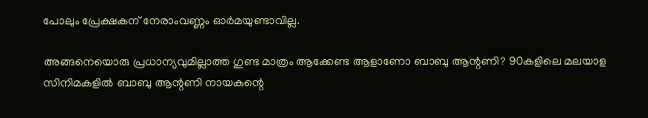പോലും പ്രേക്ഷകന് നേരാംവണ്ണം ഓര്‍മയുണ്ടാവില്ല.

അങ്ങനെയൊരു പ്രധാന്യവുമില്ലാത്ത ഗുണ്ട മാത്രം ആക്കേണ്ട ആളാണോ ബാബു ആന്റണി? 90കളിലെ മലയാള സിനിമകളില്‍ ബാബു ആന്റണി നായകന്റെ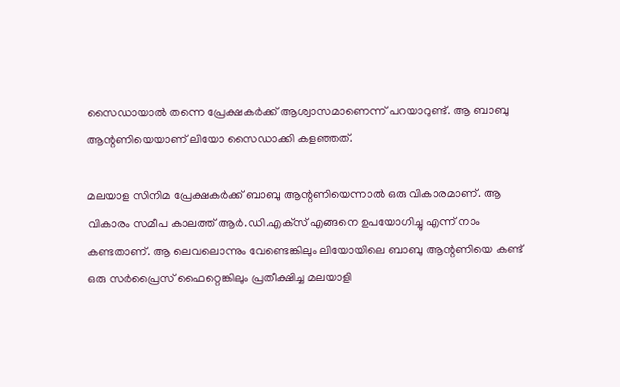സൈഡായാല്‍ തന്നെ പ്രേക്ഷകര്‍ക്ക് ആശ്വാസമാണെന്ന് പറയാറുണ്ട്. ആ ബാബു ആന്റണിയെയാണ് ലിയോ സൈഡാക്കി കളഞ്ഞത്.

മലയാള സിനിമ പ്രേക്ഷകര്‍ക്ക് ബാബു ആന്റണിയെന്നാല്‍ ഒരു വികാരമാണ്. ആ വികാരം സമീപ കാലത്ത് ആര്‍.ഡി.എക്‌സ് എങ്ങനെ ഉപയോഗിച്ചു എന്ന് നാം കണ്ടതാണ്. ആ ലെവലൊന്നും വേണ്ടെങ്കിലും ലിയോയിലെ ബാബു ആന്റണിയെ കണ്ട് ഒരു സര്‍പ്രൈസ് ഫൈറ്റെങ്കിലും പ്രതീക്ഷിച്ച മലയാളി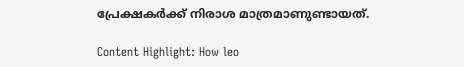പ്രേക്ഷകര്‍ക്ക് നിരാശ മാത്രമാണുണ്ടായത്.

Content Highlight: How leo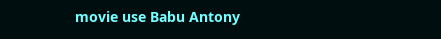movie use Babu Antony